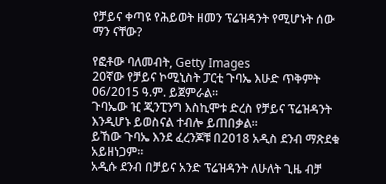የቻይና ቀጣዩ የሕይወት ዘመን ፕሬዝዳንት የሚሆኑት ሰው ማን ናቸው?

የፎቶው ባለመብት, Getty Images
20ኛው የቻይና ኮሚኒስት ፓርቲ ጉባኤ እሁድ ጥቅምት 06/2015 ዓ.ም. ይጀምራል።
ጉባኤው ዢ ጂንፒንግ እስኪሞቱ ድረስ የቻይና ፕሬዝዳንት እንዲሆኑ ይወስናል ተብሎ ይጠበቃል።
ይኸው ጉባኤ እንደ ፈረንጆቹ በ2018 አዲስ ደንብ ማጽደቁ አይዘነጋም።
አዲሱ ደንብ በቻይና አንድ ፕሬዝዳንት ለሁለት ጊዜ ብቻ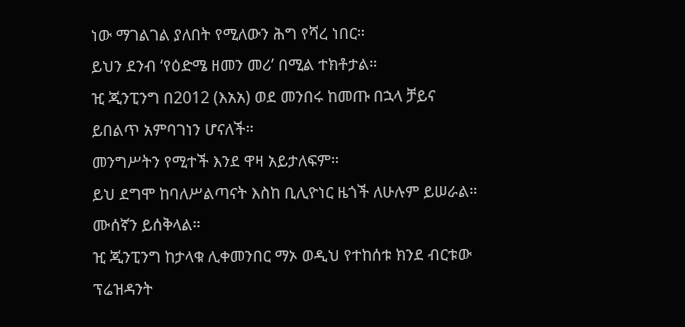ነው ማገልገል ያለበት የሚለውን ሕግ የሻረ ነበር።
ይህን ደንብ ‘የዕድሜ ዘመን መሪ’ በሚል ተክቶታል።
ዢ ጂንፒንግ በ2012 (እአአ) ወደ መንበሩ ከመጡ በኋላ ቻይና ይበልጥ አምባገነን ሆናለች።
መንግሥትን የሚተች እንደ ዋዛ አይታለፍም።
ይህ ደግሞ ከባለሥልጣናት እስከ ቢሊዮነር ዜጎች ለሁሉም ይሠራል። ሙሰኛን ይሰቅላል።
ዢ ጂንፒንግ ከታላቁ ሊቀመንበር ማኦ ወዲህ የተከሰቱ ክንደ ብርቱው ፕሬዝዳንት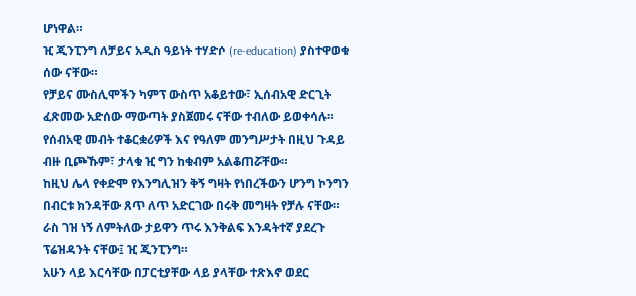ሆነዋል።
ዢ ጂንፒንግ ለቻይና አዲስ ዓይነት ተሃድሶ (re-education) ያስተዋወቁ ሰው ናቸው።
የቻይና ሙስሊሞችን ካምፕ ውስጥ አቆይተው፣ ኢሰብአዊ ድርጊት ፈጽመው አድሰው ማውጣት ያስጀመሩ ናቸው ተብለው ይወቀሳሉ።
የሰብአዊ መብት ተቆርቋሪዎች እና የዓለም መንግሥታት በዚህ ጉዳይ ብዙ ቢጮኹም፣ ታላቁ ዢ ግን ከቁብም አልቆጠሯቸው።
ከዚህ ሌላ የቀድሞ የእንግሊዝን ቅኝ ግዛት የነበረችውን ሆንግ ኮንግን በብርቱ ክንዳቸው ጸጥ ለጥ አድርገው በሩቅ መግዛት የቻሉ ናቸው።
ራስ ገዝ ነኝ ለምትለው ታይዋን ጥሩ እንቅልፍ እንዳትተኛ ያደረጉ ፕሬዝዳንት ናቸው፤ ዢ ጂንፒንግ።
አሁን ላይ እርሳቸው በፓርቲያቸው ላይ ያላቸው ተጽእኖ ወደር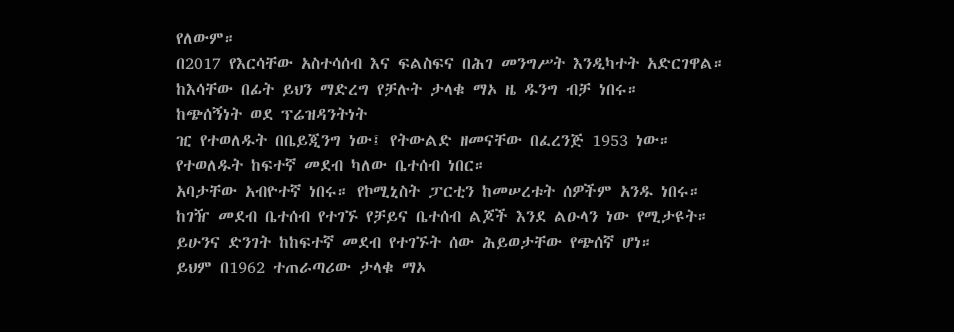የለውም።
በ2017 የእርሳቸው አስተሳሰብ እና ፍልስፍና በሕገ መንግሥት እንዲካተት አድርገዋል።
ከእሳቸው በፊት ይህን ማድረግ የቻሉት ታላቁ ማኦ ዜ ዱንግ ብቻ ነበሩ።
ከጭሰኝነት ወደ ፕሬዝዳንትነት
ዢ የተወለዱት በቤይጂንግ ነው፤ የትውልድ ዘመናቸው በፈረንጅ 1953 ነው።
የተወለዱት ከፍተኛ መደብ ካለው ቤተሰብ ነበር።
አባታቸው አብዮተኛ ነበሩ። የኮሚኒስት ፓርቲን ከመሠረቱት ሰዎችም አንዱ ነበሩ።
ከገዥ መደብ ቤተሰብ የተገኙ የቻይና ቤተሰብ ልጆች እንደ ልዑላን ነው የሚታዩት።
ይሁንና ድንገት ከከፍተኛ መደብ የተገኙት ሰው ሕይወታቸው የጭሰኛ ሆነ።
ይህም በ1962 ተጠራጣሪው ታላቁ ማኦ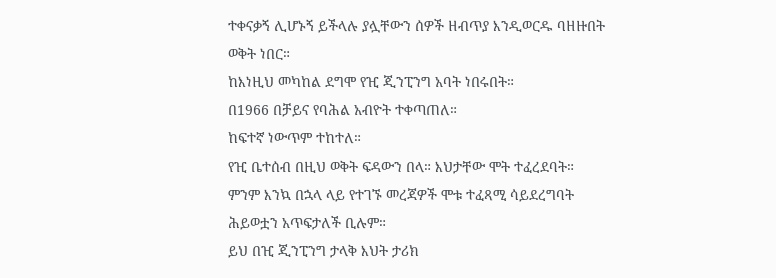ተቀናቃኝ ሊሆኑኝ ይችላሉ ያሏቸውን ሰዎች ዘብጥያ እንዲወርዱ ባዘዙበት ወቅት ነበር።
ከእነዚህ መካከል ደግሞ የዢ ጂንፒንግ አባት ነበሩበት።
በ1966 በቻይና የባሕል አብዮት ተቀጣጠለ።
ከፍተኛ ነውጥም ተከተለ።
የዢ ቤተሰብ በዚህ ወቅት ፍዳውን በላ። እህታቸው ሞት ተፈረደባት።
ምንም እንኳ በኋላ ላይ የተገኙ መረጃዎች ሞቱ ተፈጻሚ ሳይደረግባት ሕይወቷን አጥፍታለች ቢሉም።
ይህ በዢ ጂንፒንግ ታላቅ እህት ታሪክ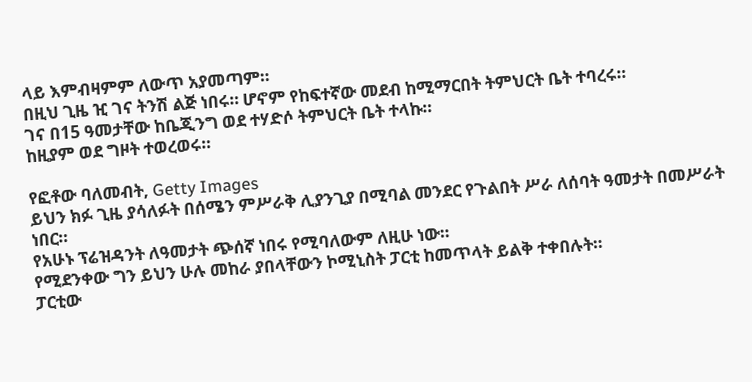ላይ እምብዛምም ለውጥ አያመጣም።
በዚህ ጊዜ ዢ ገና ትንሽ ልጅ ነበሩ። ሆኖም የከፍተኛው መደብ ከሚማርበት ትምህርት ቤት ተባረሩ።
ገና በ15 ዓመታቸው ከቤጂንግ ወደ ተሃድሶ ትምህርት ቤት ተላኩ።
ከዚያም ወደ ግዞት ተወረወሩ።

የፎቶው ባለመብት, Getty Images
ይህን ክፉ ጊዜ ያሳለፉት በሰሜን ምሥራቅ ሊያንጊያ በሚባል መንደር የጉልበት ሥራ ለሰባት ዓመታት በመሥራት ነበር።
የአሁኑ ፕሬዝዳንት ለዓመታት ጭሰኛ ነበሩ የሚባለውም ለዚሁ ነው።
የሚደንቀው ግን ይህን ሁሉ መከራ ያበላቸውን ኮሚኒስት ፓርቲ ከመጥላት ይልቅ ተቀበሉት።
ፓርቲው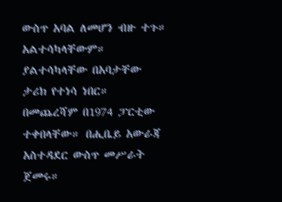ውስጥ አባል ለመሆን ብዙ ተጉ። አልተሳካላቸውም። ያልተሳካላቸው በአባታቸው ታሪክ የተነሳ ነበር።
በመጨረሻም በ1974 ፓርቲው ተቀበላቸው። በሒቤይ አውራጃ አስተዳደር ውስጥ መሥራት ጀመሩ።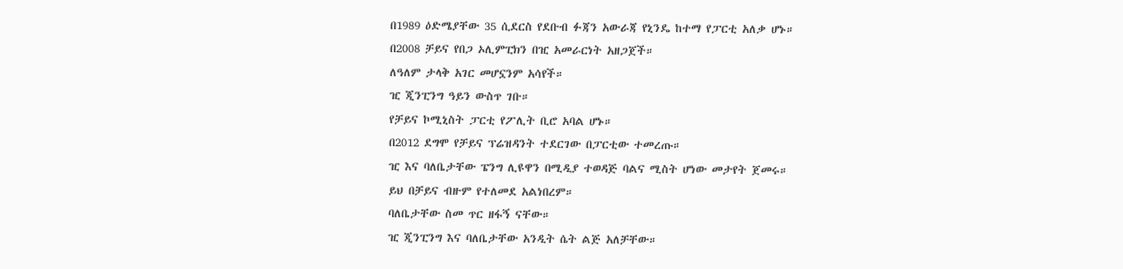በ1989 ዕድሜያቸው 35 ሲደርስ የደቡብ ፉጃን አውራጃ የኒንዴ ከተማ የፓርቲ አለቃ ሆኑ።
በ2008 ቻይና የበጋ ኦሊምፒክን በዢ አመራርነት አዘጋጀች።
ለዓለም ታላቅ አገር መሆኗንም አሳየች።
ዢ ጂንፒንግ ዓይን ውስጥ ገቡ።
የቻይና ኮሚኒስት ፓርቲ የፖሊት ቢሮ አባል ሆኑ።
በ2012 ደግሞ የቻይና ፕሬዝዳንት ተደርገው በፓርቲው ተመረጡ።
ዢ እና ባለቤታቸው ፔንግ ሊዩዋን በሚዲያ ተወዳጅ ባልና ሚስት ሆነው መታየት ጀመሩ።
ይህ በቻይና ብዙም የተለመደ አልነበረም።
ባለቤታቸው ስመ ጥር ዘፋኝ ናቸው።
ዢ ጂንፒንግ እና ባለቤታቸው አንዲት ሴት ልጅ አለቻቸው።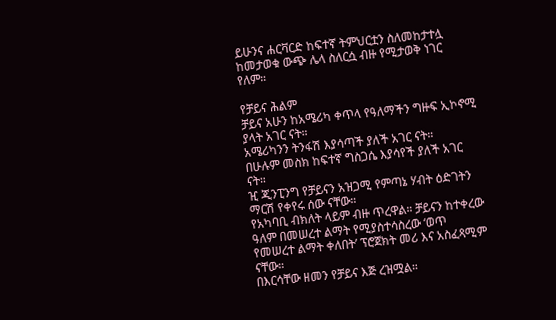ይሁንና ሐርቫርድ ከፍተኛ ትምህርቷን ስለመከታተሏ ከመታወቁ ውጭ ሌላ ስለርሷ ብዙ የሚታወቅ ነገር የለም።

የቻይና ሕልም
ቻይና አሁን ከአሜሪካ ቀጥላ የዓለማችን ግዙፍ ኢኮኖሚ ያላት አገር ናት።
አሜሪካንን ትንፋሽ እያሳጣች ያለች አገር ናት።
በሁሉም መስክ ከፍተኛ ግስጋሴ እያሳየች ያለች አገር ናት።
ዢ ጂንፒንግ የቻይናን አዝጋሚ የምጣኔ ሃብት ዕድገትን ማርሽ የቀየሩ ሰው ናቸው።
የአካባቢ ብክለት ላይም ብዙ ጥረዋል። ቻይናን ከተቀረው ዓለም በመሠረተ ልማት የሚያስተሳስረው ‘ወጥ የመሠረተ ልማት ቀለበት’ ፕሮጀክት መሪ እና አስፈጻሚም ናቸው።
በእርሳቸው ዘመን የቻይና እጅ ረዝሟል።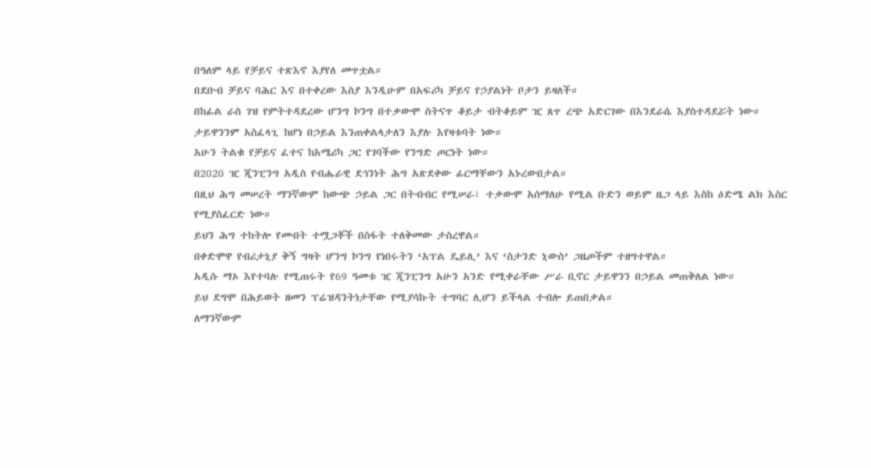በዓለም ላይ የቻይና ተጽእኖ እያየለ መጥቷል።
በደቡብ ቻይና ባሕር እና በተቀረው እስያ እንዲሁም በአፍሪካ ቻይና የኃያልነት ቦታን ይዛለች።
በከፊል ራስ ገዝ የምትተዳደረው ሆንግ ኮንግ በተቃውሞ ስትናጥ ቆይታ ብትቆይም ዢ ጸጥ ረጭ አድርገው በእንደራሴ እያስተዳደሯት ነው።
ታይዋንንም አስፈላጊ ከሆነ በኃይል እንጠቀልላታለን እያሉ እየዛቱባት ነው።
አሁን ትልቁ የቻይና ፈተና ከአሜሪካ ጋር የገባችው የንግድ ጦርነት ነው።
በ2020 ዢ ጂንፒንግ አዲስ የብሔራዊ ደኅንነት ሕግ አጽደቀው ፊርማቸውን አኑረውበታል።
በዚህ ሕግ መሠረት ማንኛውም ከውጭ ኃይል ጋር በትብብር የሚሠራ፣ ተቃውሞ አሰማለሁ የሚል ቡድን ወይም ዜጋ ላይ እስከ ዕድሜ ልክ እስር የሚያስፈርድ ነው።
ይህን ሕግ ተከትሎ የመብት ተሟጋቾች በስፋት ተለቅመው ታስረዋል።
በቀድሞዋ የብሪታኒያ ቅኝ ግዛት ሆንግ ኮንግ የነበሩትን ‘አፕል ዴይሊ’ እና ‘ስታንድ ኒውስ’ ጋዜጦችም ተዘግተዋል።
አዲሱ ማኦ እየተባሉ የሚጠሩት የ69 ዓመቱ ዢ ጂንፒንግ አሁን አንድ የሚቀራቸው ሥራ ቢኖር ታይዋንን በኃይል መጠቅለል ነው።
ይህ ደግሞ በሕይወት ዘመን ፕሬዝዳንትነታቸው የሚያሳኩት ተግባር ሊሆን ይችላል ተብሎ ይጠበቃል።
ለማንኛውም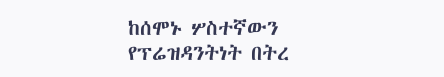ከሰሞኑ ሦስተኛውን የፕሬዝዳንትነት በትረ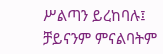ሥልጣን ይረከባሉ፤ ቻይናንም ምናልባትም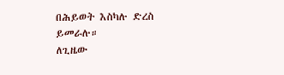በሕይወት እስካሉ ድረስ ይመራሉ።
ለጊዜው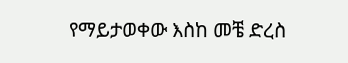የማይታወቀው እስከ መቼ ድረስ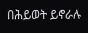በሕይወት ይኖራሉ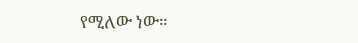የሚለው ነው።